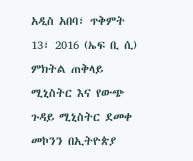አዲስ አበባ፣ ጥቅምት 13፣ 2016 (ኤፍ ቢ ሲ) ምክትል ጠቅላይ ሚኒስትር እና የውጭ ጉዳይ ሚኒስትር ደመቀ መኮንን በኢትዮጵያ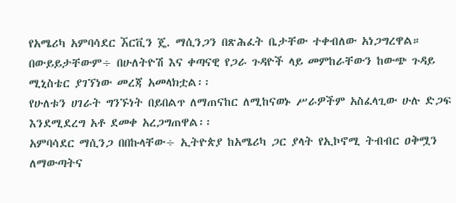የአሜሪካ አምባሳደር ኧርቪን ጄ. ማሲንጋን በጽሕፈት ቤታቸው ተቀብለው አነጋግረዋል።
በውይይታቸውም÷ በሁለትዮሽ እና ቀጣናዊ የጋራ ጉዳዮች ላይ መምከራቸውን ከውጭ ጉዳይ ሚኒስቴር ያገኘነው መረጃ አመላክቷል፡፡
የሁለቱን ሀገራት ግንኙነት በይበልጥ ለማጠናከር ለሚከናወኑ ሥራዎችም አስፈላጊው ሁሉ ድጋፍ እንደሚደረግ አቶ ደመቀ አረጋግጠዋል፡፡
አምባሳደር ማሲንጋ በበኩላቸው÷ ኢትዮጵያ ከአሜሪካ ጋር ያላት የኢኮኖሚ ትብብር ዐቅሟን ለማውጣትና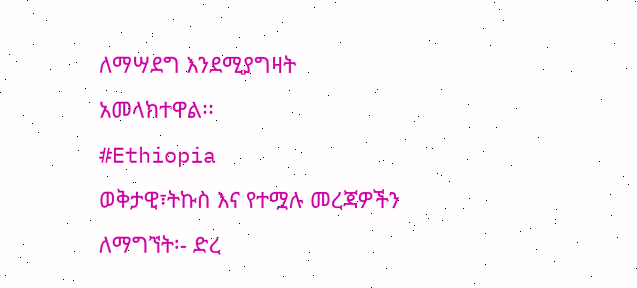ለማሣደግ እንደሚያግዛት አመላክተዋል፡፡
#Ethiopia
ወቅታዊ፣ትኩስ እና የተሟሉ መረጃዎችን ለማግኘት፡- ድረ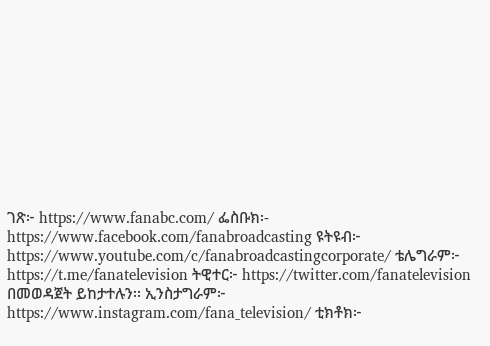ገጽ፦ https://www.fanabc.com/ ፌስቡክ፡- https://www.facebook.com/fanabroadcasting ዩትዩብ፦ https://www.youtube.com/c/fanabroadcastingcorporate/ ቴሌግራም፦ https://t.me/fanatelevision ትዊተር፦ https://twitter.com/fanatelevision በመወዳጀት ይከታተሉን፡፡ ኢንስታግራም፦ https://www.instagram.com/fana_television/ ቲክቶክ፦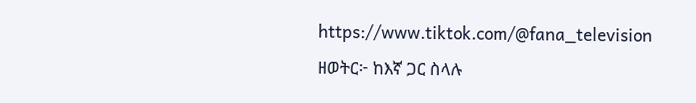https://www.tiktok.com/@fana_television
ዘወትር፦ ከእኛ ጋር ስላሉ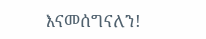እናመሰግናለን!